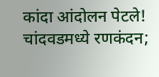कांदा आंदोलन पेटले! चांदवडमध्ये रणकंदन;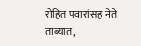रोहित पवारांसह नेते ताब्यात,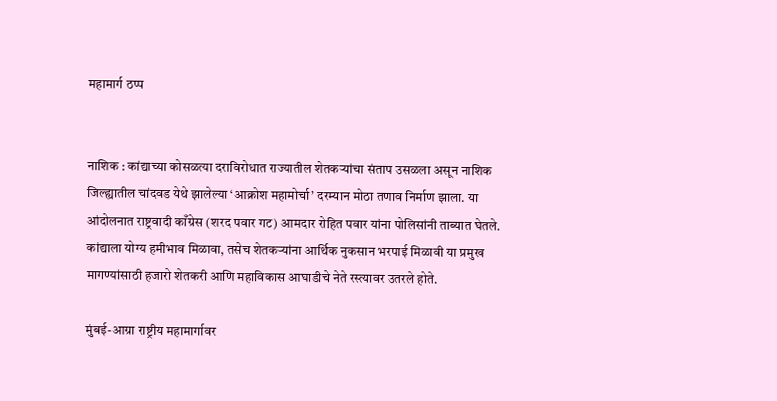महामार्ग ठप्प


नाशिक : कांद्याच्या कोसळत्या दराविरोधात राज्यातील शेतकऱ्यांचा संताप उसळला असून नाशिक जिल्ह्यातील चांदवड येथे झालेल्या ‘आक्रोश महामोर्चा’ दरम्यान मोठा तणाव निर्माण झाला. या आंदोलनात राष्ट्रवादी काँग्रेस (शरद पवार गट) आमदार रोहित पवार यांना पोलिसांनी ताब्यात घेतले. कांद्याला योग्य हमीभाव मिळावा, तसेच शेतकऱ्यांना आर्थिक नुकसान भरपाई मिळावी या प्रमुख मागण्यांसाठी हजारो शेतकरी आणि महाविकास आघाडीचे नेते रस्त्यावर उतरले होते.

मुंबई-आग्रा राष्ट्रीय महामार्गावर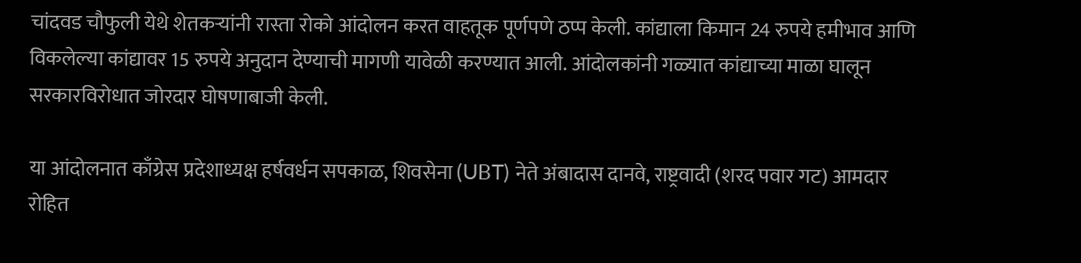चांदवड चौफुली येथे शेतकऱ्यांनी रास्ता रोको आंदोलन करत वाहतूक पूर्णपणे ठप्प केली. कांद्याला किमान 24 रुपये हमीभाव आणि विकलेल्या कांद्यावर 15 रुपये अनुदान देण्याची मागणी यावेळी करण्यात आली. आंदोलकांनी गळ्यात कांद्याच्या माळा घालून सरकारविरोधात जोरदार घोषणाबाजी केली.

या आंदोलनात काँग्रेस प्रदेशाध्यक्ष हर्षवर्धन सपकाळ, शिवसेना (UBT) नेते अंबादास दानवे, राष्ट्रवादी (शरद पवार गट) आमदार रोहित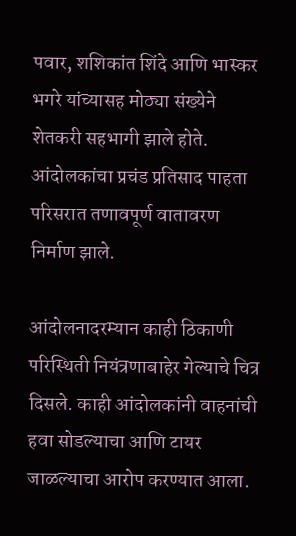पवार, शशिकांत शिंदे आणि भास्कर भगरे यांच्यासह मोठ्या संख्येने शेतकरी सहभागी झाले होते. आंदोलकांचा प्रचंड प्रतिसाद पाहता परिसरात तणावपूर्ण वातावरण निर्माण झाले.

आंदोलनादरम्यान काही ठिकाणी परिस्थिती नियंत्रणाबाहेर गेल्याचे चित्र दिसले. काही आंदोलकांनी वाहनांची हवा सोडल्याचा आणि टायर जाळल्याचा आरोप करण्यात आला.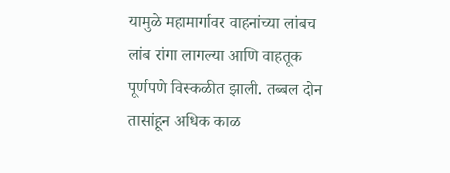यामुळे महामार्गावर वाहनांच्या लांबच लांब रांगा लागल्या आणि वाहतूक पूर्णपणे विस्कळीत झाली. तब्बल दोन तासांहून अधिक काळ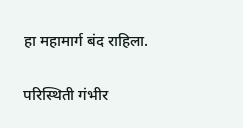हा महामार्ग बंद राहिला.

परिस्थिती गंभीर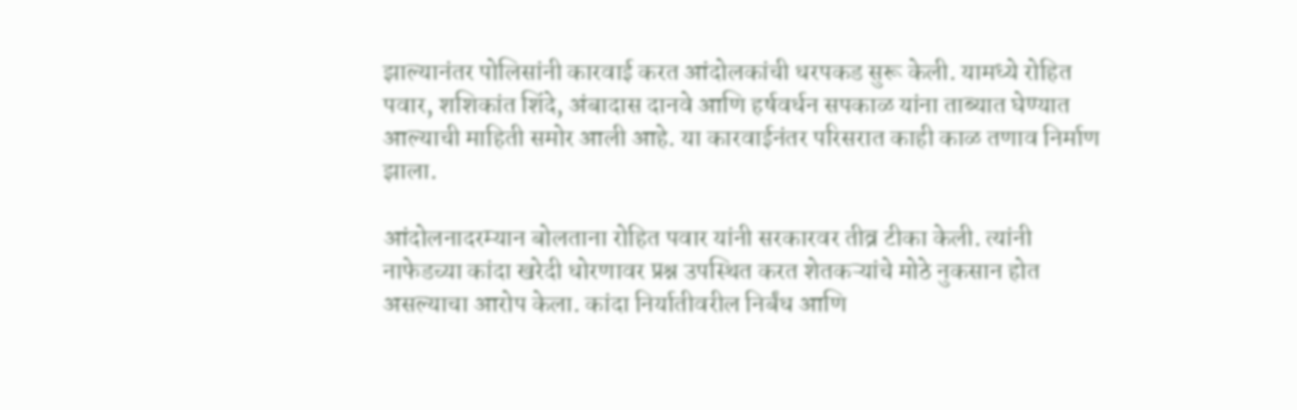झाल्यानंतर पोलिसांनी कारवाई करत आंदोलकांची धरपकड सुरू केली. यामध्ये रोहित पवार, शशिकांत शिंदे, अंबादास दानवे आणि हर्षवर्धन सपकाळ यांना ताब्यात घेण्यात आल्याची माहिती समोर आली आहे. या कारवाईनंतर परिसरात काही काळ तणाव निर्माण झाला.

आंदोलनादरम्यान बोलताना रोहित पवार यांनी सरकारवर तीव्र टीका केली. त्यांनी नाफेडच्या कांदा खरेदी धोरणावर प्रश्न उपस्थित करत शेतकऱ्यांचे मोठे नुकसान होत असल्याचा आरोप केला. कांदा निर्यातीवरील निर्बंध आणि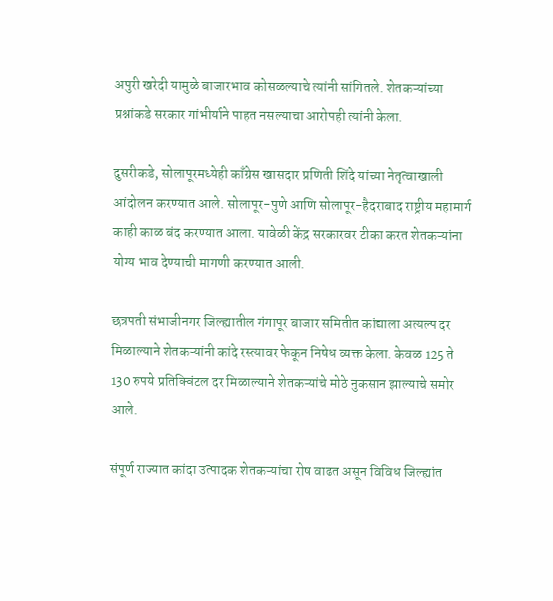अपुरी खरेदी यामुळे बाजारभाव कोसळल्याचे त्यांनी सांगितले. शेतकऱ्यांच्या प्रश्नांकडे सरकार गांभीर्याने पाहत नसल्याचा आरोपही त्यांनी केला.

दुसरीकडे, सोलापूरमध्येही काँग्रेस खासदार प्रणिती शिंदे यांच्या नेतृत्वाखाली आंदोलन करण्यात आले. सोलापूर-पुणे आणि सोलापूर-हैदराबाद राष्ट्रीय महामार्ग काही काळ बंद करण्यात आला. यावेळी केंद्र सरकारवर टीका करत शेतकऱ्यांना योग्य भाव देण्याची मागणी करण्यात आली.

छत्रपती संभाजीनगर जिल्ह्यातील गंगापूर बाजार समितीत कांद्याला अत्यल्प दर मिळाल्याने शेतकऱ्यांनी कांदे रस्त्यावर फेकून निषेध व्यक्त केला. केवळ 125 ते 130 रुपये प्रतिक्विंटल दर मिळाल्याने शेतकऱ्यांचे मोठे नुकसान झाल्याचे समोर आले.

संपूर्ण राज्यात कांदा उत्पादक शेतकऱ्यांचा रोष वाढत असून विविध जिल्ह्यांत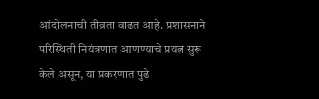आंदोलनाची तीव्रता वाढत आहे. प्रशासनाने परिस्थिती नियंत्रणात आणण्याचे प्रयत्न सुरू केले असून, या प्रकरणात पुढे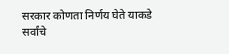सरकार कोणता निर्णय घेते याकडे सर्वांचे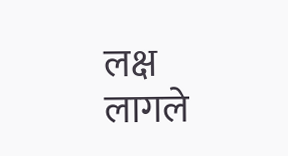लक्ष लागले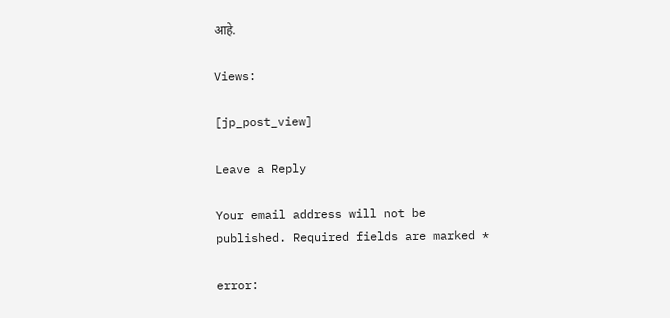आहे.

Views:

[jp_post_view]

Leave a Reply

Your email address will not be published. Required fields are marked *

error: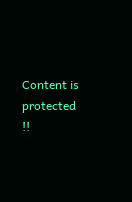Content is protected !!